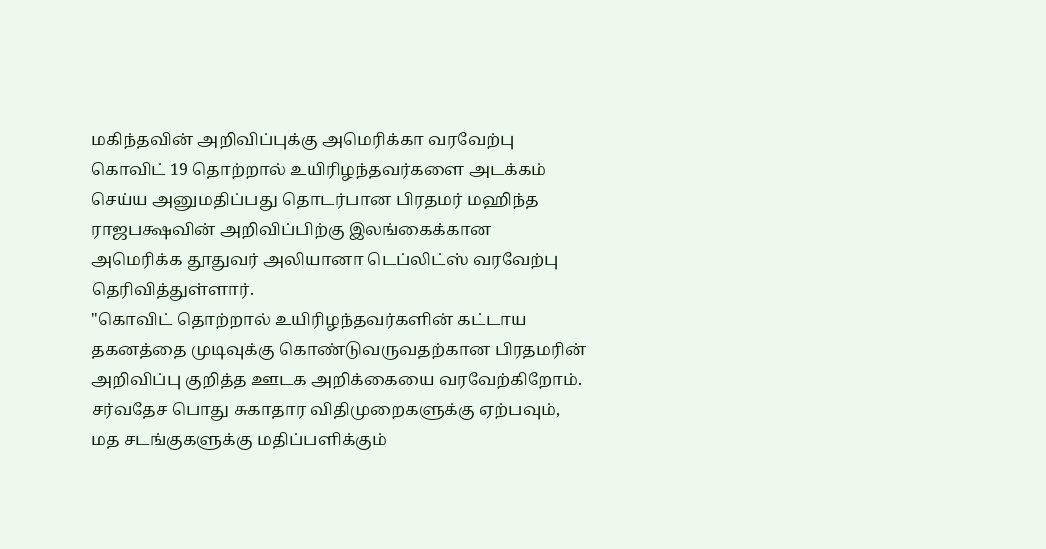மகிந்தவின் அறிவிப்புக்கு அமெரிக்கா வரவேற்பு
கொவிட் 19 தொற்றால் உயிரிழந்தவர்களை அடக்கம் செய்ய அனுமதிப்பது தொடர்பான பிரதமர் மஹிந்த ராஜபக்ஷவின் அறிவிப்பிற்கு இலங்கைக்கான அமெரிக்க தூதுவர் அலியானா டெப்லிட்ஸ் வரவேற்பு தெரிவித்துள்ளார்.
"கொவிட் தொற்றால் உயிரிழந்தவர்களின் கட்டாய தகனத்தை முடிவுக்கு கொண்டுவருவதற்கான பிரதமரின் அறிவிப்பு குறித்த ஊடக அறிக்கையை வரவேற்கிறோம். சர்வதேச பொது சுகாதார விதிமுறைகளுக்கு ஏற்பவும், மத சடங்குகளுக்கு மதிப்பளிக்கும்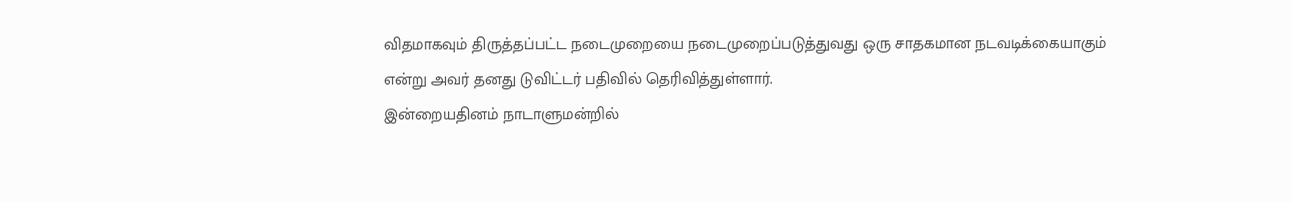விதமாகவும் திருத்தப்பட்ட நடைமுறையை நடைமுறைப்படுத்துவது ஒரு சாதகமான நடவடிக்கையாகும் என்று அவர் தனது டுவிட்டர் பதிவில் தெரிவித்துள்ளார்.
இன்றையதினம் நாடாளுமன்றில்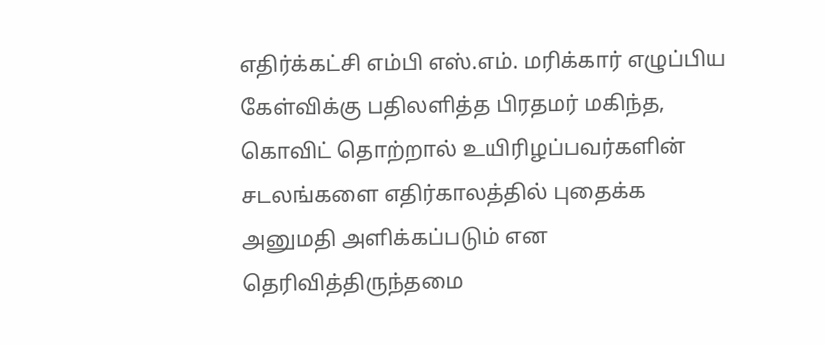எதிர்க்கட்சி எம்பி எஸ்.எம். மரிக்கார் எழுப்பிய கேள்விக்கு பதிலளித்த பிரதமர் மகிந்த, கொவிட் தொற்றால் உயிரிழப்பவர்களின் சடலங்களை எதிர்காலத்தில் புதைக்க அனுமதி அளிக்கப்படும் என தெரிவித்திருந்தமை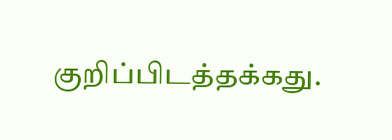குறிப்பிடத்தக்கது.